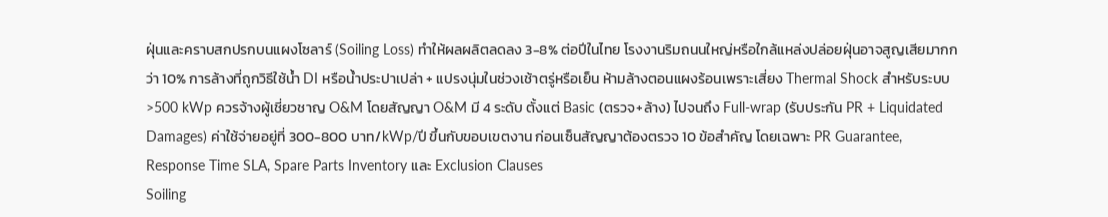ฝุ่นและคราบสกปรกบนแผงโซลาร์ (Soiling Loss) ทำให้ผลผลิตลดลง 3-8% ต่อปีในไทย โรงงานริมถนนใหญ่หรือใกล้แหล่งปล่อยฝุ่นอาจสูญเสียมากกว่า 10% การล้างที่ถูกวิธีใช้น้ำ DI หรือน้ำประปาเปล่า + แปรงนุ่มในช่วงเช้าตรู่หรือเย็น ห้ามล้างตอนแผงร้อนเพราะเสี่ยง Thermal Shock สำหรับระบบ >500 kWp ควรจ้างผู้เชี่ยวชาญ O&M โดยสัญญา O&M มี 4 ระดับ ตั้งแต่ Basic (ตรวจ+ล้าง) ไปจนถึง Full-wrap (รับประกัน PR + Liquidated Damages) ค่าใช้จ่ายอยู่ที่ 300-800 บาท/kWp/ปี ขึ้นกับขอบเขตงาน ก่อนเซ็นสัญญาต้องตรวจ 10 ข้อสำคัญ โดยเฉพาะ PR Guarantee, Response Time SLA, Spare Parts Inventory และ Exclusion Clauses
Soiling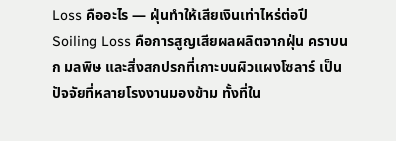Loss คืออะไร — ฝุ่นทำให้เสียเงินเท่าไหร่ต่อปี
Soiling Loss คือการสูญเสียผลผลิตจากฝุ่น คราบนก มลพิษ และสิ่งสกปรกที่เกาะบนผิวแผงโซลาร์ เป็นปัจจัยที่หลายโรงงานมองข้าม ทั้งที่ใน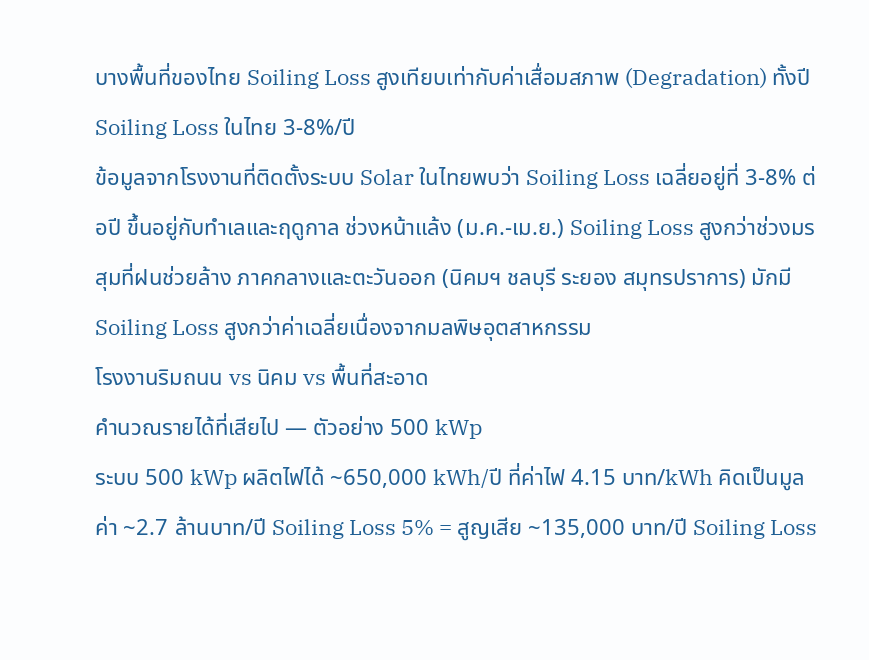บางพื้นที่ของไทย Soiling Loss สูงเทียบเท่ากับค่าเสื่อมสภาพ (Degradation) ทั้งปี
Soiling Loss ในไทย 3-8%/ปี
ข้อมูลจากโรงงานที่ติดตั้งระบบ Solar ในไทยพบว่า Soiling Loss เฉลี่ยอยู่ที่ 3-8% ต่อปี ขึ้นอยู่กับทำเลและฤดูกาล ช่วงหน้าแล้ง (ม.ค.-เม.ย.) Soiling Loss สูงกว่าช่วงมรสุมที่ฝนช่วยล้าง ภาคกลางและตะวันออก (นิคมฯ ชลบุรี ระยอง สมุทรปราการ) มักมี Soiling Loss สูงกว่าค่าเฉลี่ยเนื่องจากมลพิษอุตสาหกรรม
โรงงานริมถนน vs นิคม vs พื้นที่สะอาด
คำนวณรายได้ที่เสียไป — ตัวอย่าง 500 kWp
ระบบ 500 kWp ผลิตไฟได้ ~650,000 kWh/ปี ที่ค่าไฟ 4.15 บาท/kWh คิดเป็นมูลค่า ~2.7 ล้านบาท/ปี Soiling Loss 5% = สูญเสีย ~135,000 บาท/ปี Soiling Loss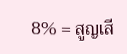8% = สูญเสี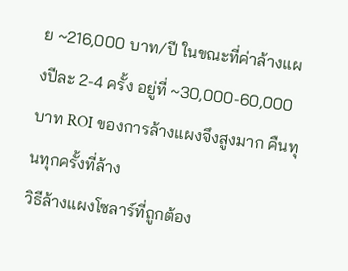ย ~216,000 บาท/ปี ในขณะที่ค่าล้างแผงปีละ 2-4 ครั้ง อยู่ที่ ~30,000-60,000 บาท ROI ของการล้างแผงจึงสูงมาก คืนทุนทุกครั้งที่ล้าง
วิธีล้างแผงโซลาร์ที่ถูกต้อง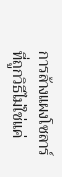การล้างแผงโซลาร์ที่ถูกวิธีไม่ใช่แค่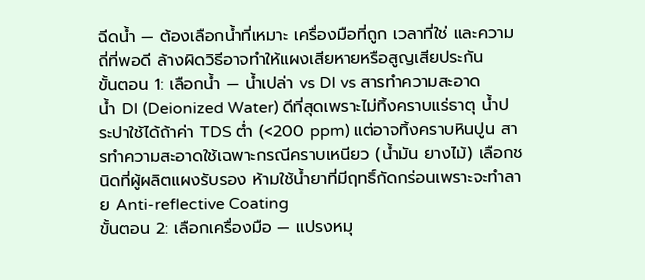ฉีดน้ำ — ต้องเลือกน้ำที่เหมาะ เครื่องมือที่ถูก เวลาที่ใช่ และความถี่ที่พอดี ล้างผิดวิธีอาจทำให้แผงเสียหายหรือสูญเสียประกัน
ขั้นตอน 1: เลือกน้ำ — น้ำเปล่า vs DI vs สารทำความสะอาด
น้ำ DI (Deionized Water) ดีที่สุดเพราะไม่ทิ้งคราบแร่ธาตุ น้ำประปาใช้ได้ถ้าค่า TDS ต่ำ (<200 ppm) แต่อาจทิ้งคราบหินปูน สารทำความสะอาดใช้เฉพาะกรณีคราบเหนียว (น้ำมัน ยางไม้) เลือกชนิดที่ผู้ผลิตแผงรับรอง ห้ามใช้น้ำยาที่มีฤทธิ์กัดกร่อนเพราะจะทำลาย Anti-reflective Coating
ขั้นตอน 2: เลือกเครื่องมือ — แปรงหมุ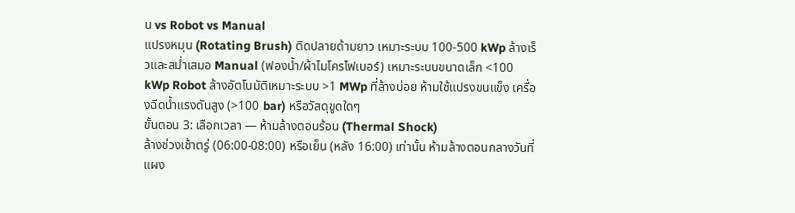น vs Robot vs Manual
แปรงหมุน (Rotating Brush) ติดปลายด้ามยาว เหมาะระบบ 100-500 kWp ล้างเร็วและสม่ำเสมอ Manual (ฟองน้ำ/ผ้าไมโครไฟเบอร์) เหมาะระบบขนาดเล็ก <100 kWp Robot ล้างอัตโนมัติเหมาะระบบ >1 MWp ที่ล้างบ่อย ห้ามใช้แปรงขนแข็ง เครื่องฉีดน้ำแรงดันสูง (>100 bar) หรือวัสดุขูดใดๆ
ขั้นตอน 3: เลือกเวลา — ห้ามล้างตอนร้อน (Thermal Shock)
ล้างช่วงเช้าตรู่ (06:00-08:00) หรือเย็น (หลัง 16:00) เท่านั้น ห้ามล้างตอนกลางวันที่แผง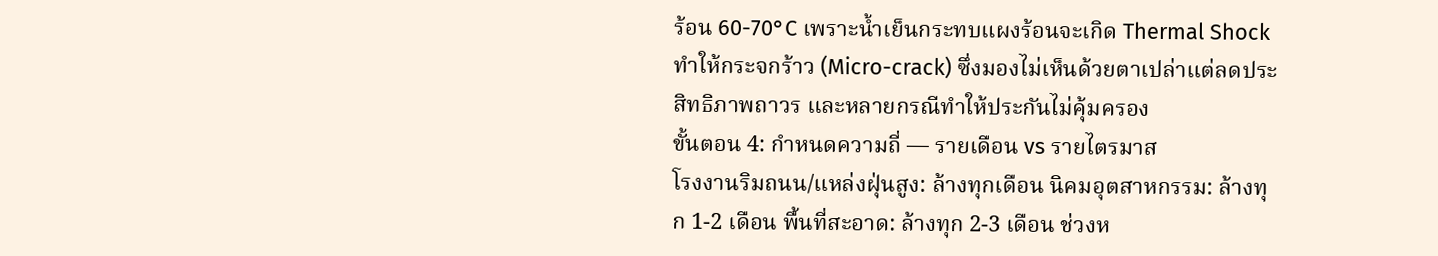ร้อน 60-70°C เพราะน้ำเย็นกระทบแผงร้อนจะเกิด Thermal Shock ทำให้กระจกร้าว (Micro-crack) ซึ่งมองไม่เห็นด้วยตาเปล่าแต่ลดประสิทธิภาพถาวร และหลายกรณีทำให้ประกันไม่คุ้มครอง
ขั้นตอน 4: กำหนดความถี่ — รายเดือน vs รายไตรมาส
โรงงานริมถนน/แหล่งฝุ่นสูง: ล้างทุกเดือน นิคมอุตสาหกรรม: ล้างทุก 1-2 เดือน พื้นที่สะอาด: ล้างทุก 2-3 เดือน ช่วงห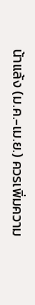น้าแล้ง (ม.ค.-เม.ย.) ควรเพิ่มความ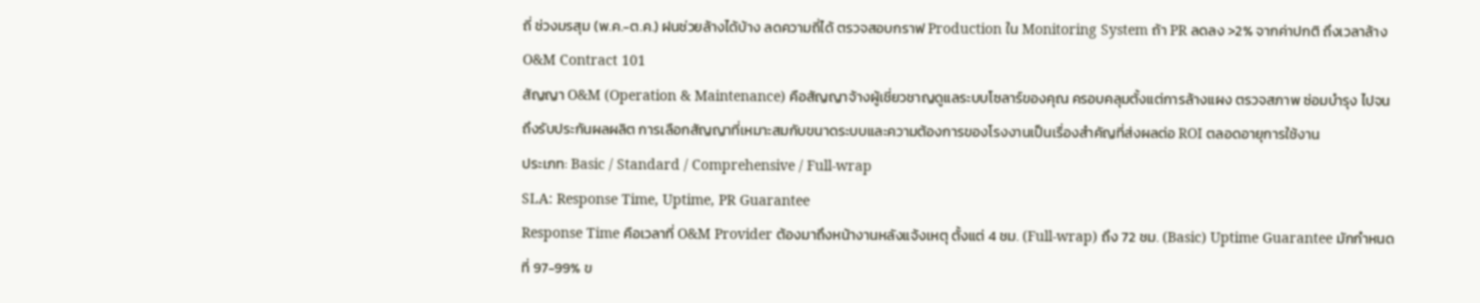ถี่ ช่วงมรสุม (พ.ค.-ต.ค.) ฝนช่วยล้างได้บ้าง ลดความถี่ได้ ตรวจสอบกราฟ Production ใน Monitoring System ถ้า PR ลดลง >2% จากค่าปกติ ถึงเวลาล้าง
O&M Contract 101
สัญญา O&M (Operation & Maintenance) คือสัญญาจ้างผู้เชี่ยวชาญดูแลระบบโซลาร์ของคุณ ครอบคลุมตั้งแต่การล้างแผง ตรวจสภาพ ซ่อมบำรุง ไปจนถึงรับประกันผลผลิต การเลือกสัญญาที่เหมาะสมกับขนาดระบบและความต้องการของโรงงานเป็นเรื่องสำคัญที่ส่งผลต่อ ROI ตลอดอายุการใช้งาน
ประเภท: Basic / Standard / Comprehensive / Full-wrap
SLA: Response Time, Uptime, PR Guarantee
Response Time คือเวลาที่ O&M Provider ต้องมาถึงหน้างานหลังแจ้งเหตุ ตั้งแต่ 4 ชม. (Full-wrap) ถึง 72 ชม. (Basic) Uptime Guarantee มักกำหนดที่ 97-99% ข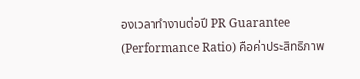องเวลาทำงานต่อปี PR Guarantee (Performance Ratio) คือค่าประสิทธิภาพ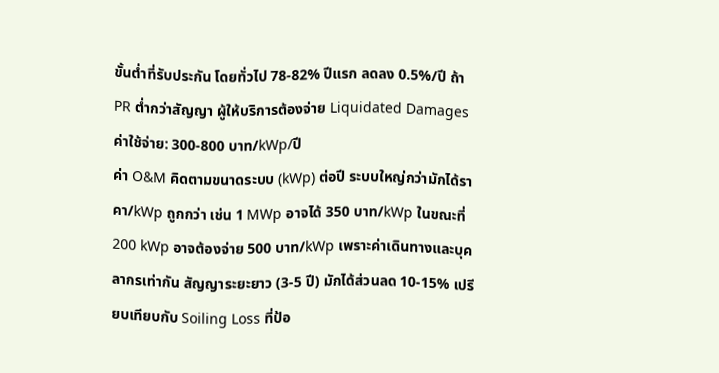ขั้นต่ำที่รับประกัน โดยทั่วไป 78-82% ปีแรก ลดลง 0.5%/ปี ถ้า PR ต่ำกว่าสัญญา ผู้ให้บริการต้องจ่าย Liquidated Damages
ค่าใช้จ่าย: 300-800 บาท/kWp/ปี
ค่า O&M คิดตามขนาดระบบ (kWp) ต่อปี ระบบใหญ่กว่ามักได้ราคา/kWp ถูกกว่า เช่น 1 MWp อาจได้ 350 บาท/kWp ในขณะที่ 200 kWp อาจต้องจ่าย 500 บาท/kWp เพราะค่าเดินทางและบุคลากรเท่ากัน สัญญาระยะยาว (3-5 ปี) มักได้ส่วนลด 10-15% เปรียบเทียบกับ Soiling Loss ที่ป้อ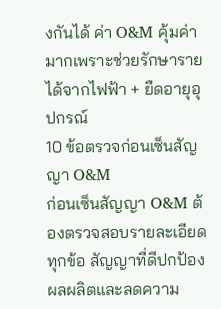งกันได้ ค่า O&M คุ้มค่ามากเพราะช่วยรักษารายได้จากไฟฟ้า + ยืดอายุอุปกรณ์
10 ข้อตรวจก่อนเซ็นสัญญา O&M
ก่อนเซ็นสัญญา O&M ต้องตรวจสอบรายละเอียดทุกข้อ สัญญาที่ดีปกป้องผลผลิตและลดความ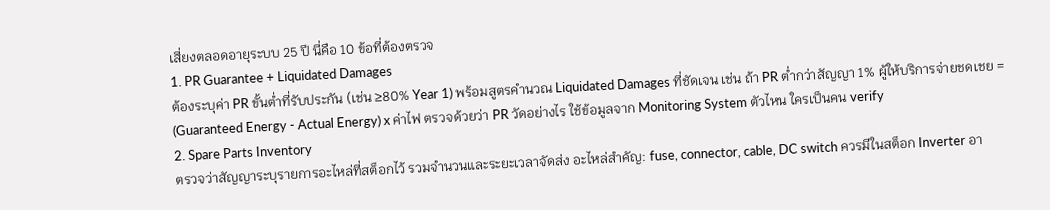เสี่ยงตลอดอายุระบบ 25 ปี นี่คือ 10 ข้อที่ต้องตรวจ
1. PR Guarantee + Liquidated Damages
ต้องระบุค่า PR ขั้นต่ำที่รับประกัน (เช่น ≥80% Year 1) พร้อมสูตรคำนวณ Liquidated Damages ที่ชัดเจน เช่น ถ้า PR ต่ำกว่าสัญญา 1% ผู้ให้บริการจ่ายชดเชย = (Guaranteed Energy - Actual Energy) x ค่าไฟ ตรวจด้วยว่า PR วัดอย่างไร ใช้ข้อมูลจาก Monitoring System ตัวไหน ใครเป็นคน verify
2. Spare Parts Inventory
ตรวจว่าสัญญาระบุรายการอะไหล่ที่สต็อกไว้ รวมจำนวนและระยะเวลาจัดส่ง อะไหล่สำคัญ: fuse, connector, cable, DC switch ควรมีในสต็อก Inverter อา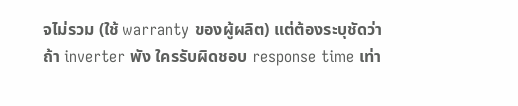จไม่รวม (ใช้ warranty ของผู้ผลิต) แต่ต้องระบุชัดว่าถ้า inverter พัง ใครรับผิดชอบ response time เท่า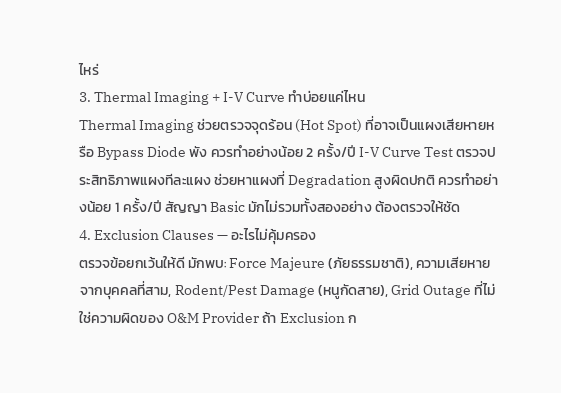ไหร่
3. Thermal Imaging + I-V Curve ทำบ่อยแค่ไหน
Thermal Imaging ช่วยตรวจจุดร้อน (Hot Spot) ที่อาจเป็นแผงเสียหายหรือ Bypass Diode พัง ควรทำอย่างน้อย 2 ครั้ง/ปี I-V Curve Test ตรวจประสิทธิภาพแผงทีละแผง ช่วยหาแผงที่ Degradation สูงผิดปกติ ควรทำอย่างน้อย 1 ครั้ง/ปี สัญญา Basic มักไม่รวมทั้งสองอย่าง ต้องตรวจให้ชัด
4. Exclusion Clauses — อะไรไม่คุ้มครอง
ตรวจข้อยกเว้นให้ดี มักพบ: Force Majeure (ภัยธรรมชาติ), ความเสียหายจากบุคคลที่สาม, Rodent/Pest Damage (หนูกัดสาย), Grid Outage ที่ไม่ใช่ความผิดของ O&M Provider ถ้า Exclusion ก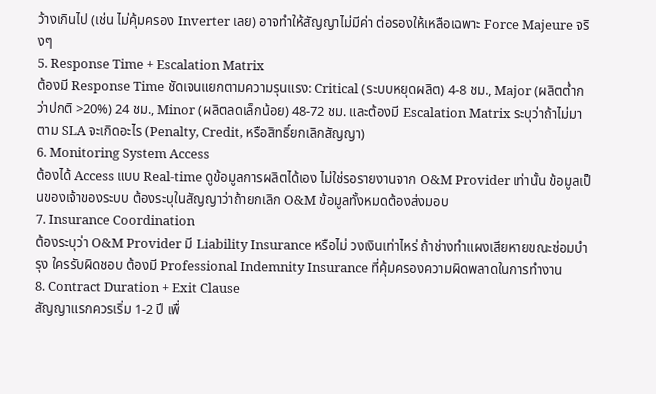ว้างเกินไป (เช่น ไม่คุ้มครอง Inverter เลย) อาจทำให้สัญญาไม่มีค่า ต่อรองให้เหลือเฉพาะ Force Majeure จริงๆ
5. Response Time + Escalation Matrix
ต้องมี Response Time ชัดเจนแยกตามความรุนแรง: Critical (ระบบหยุดผลิต) 4-8 ชม., Major (ผลิตต่ำกว่าปกติ >20%) 24 ชม., Minor (ผลิตลดเล็กน้อย) 48-72 ชม. และต้องมี Escalation Matrix ระบุว่าถ้าไม่มาตาม SLA จะเกิดอะไร (Penalty, Credit, หรือสิทธิ์ยกเลิกสัญญา)
6. Monitoring System Access
ต้องได้ Access แบบ Real-time ดูข้อมูลการผลิตได้เอง ไม่ใช่รอรายงานจาก O&M Provider เท่านั้น ข้อมูลเป็นของเจ้าของระบบ ต้องระบุในสัญญาว่าถ้ายกเลิก O&M ข้อมูลทั้งหมดต้องส่งมอบ
7. Insurance Coordination
ต้องระบุว่า O&M Provider มี Liability Insurance หรือไม่ วงเงินเท่าไหร่ ถ้าช่างทำแผงเสียหายขณะซ่อมบำรุง ใครรับผิดชอบ ต้องมี Professional Indemnity Insurance ที่คุ้มครองความผิดพลาดในการทำงาน
8. Contract Duration + Exit Clause
สัญญาแรกควรเริ่ม 1-2 ปี เพื่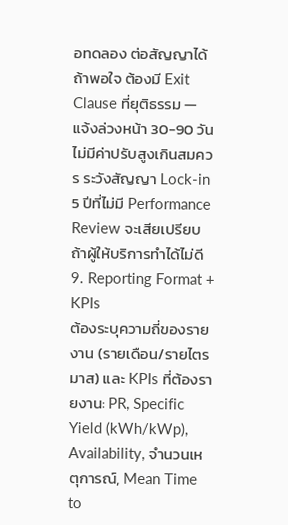อทดลอง ต่อสัญญาได้ถ้าพอใจ ต้องมี Exit Clause ที่ยุติธรรม — แจ้งล่วงหน้า 30-90 วัน ไม่มีค่าปรับสูงเกินสมควร ระวังสัญญา Lock-in 5 ปีที่ไม่มี Performance Review จะเสียเปรียบถ้าผู้ให้บริการทำได้ไม่ดี
9. Reporting Format + KPIs
ต้องระบุความถี่ของรายงาน (รายเดือน/รายไตรมาส) และ KPIs ที่ต้องรายงาน: PR, Specific Yield (kWh/kWp), Availability, จำนวนเหตุการณ์, Mean Time to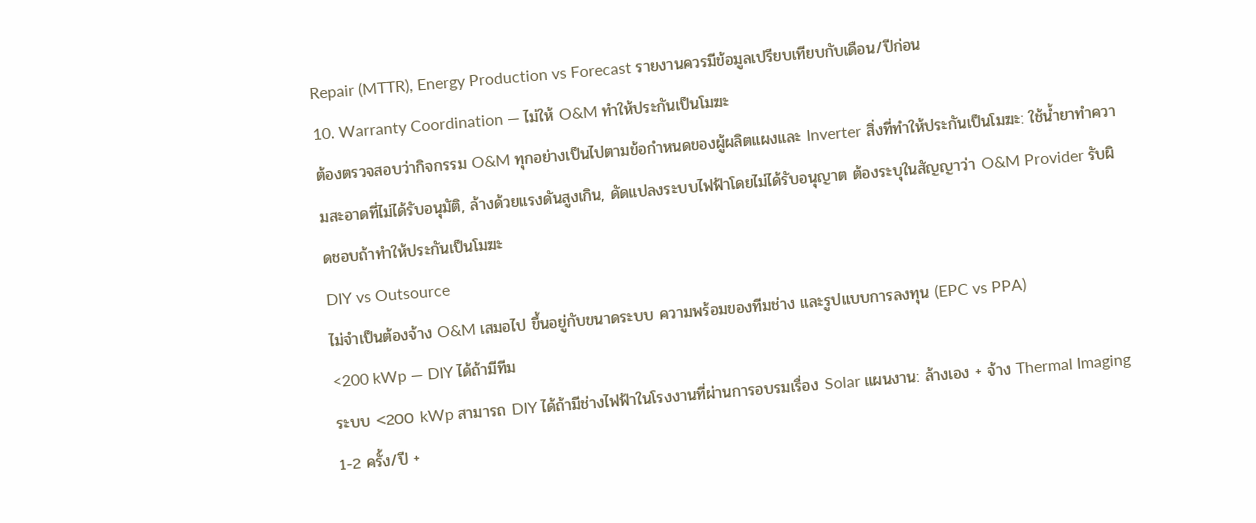Repair (MTTR), Energy Production vs Forecast รายงานควรมีข้อมูลเปรียบเทียบกับเดือน/ปีก่อน
10. Warranty Coordination — ไม่ให้ O&M ทำให้ประกันเป็นโมฆะ
ต้องตรวจสอบว่ากิจกรรม O&M ทุกอย่างเป็นไปตามข้อกำหนดของผู้ผลิตแผงและ Inverter สิ่งที่ทำให้ประกันเป็นโมฆะ: ใช้น้ำยาทำความสะอาดที่ไม่ได้รับอนุมัติ, ล้างด้วยแรงดันสูงเกิน, ดัดแปลงระบบไฟฟ้าโดยไม่ได้รับอนุญาต ต้องระบุในสัญญาว่า O&M Provider รับผิดชอบถ้าทำให้ประกันเป็นโมฆะ
DIY vs Outsource
ไม่จำเป็นต้องจ้าง O&M เสมอไป ขึ้นอยู่กับขนาดระบบ ความพร้อมของทีมช่าง และรูปแบบการลงทุน (EPC vs PPA)
<200 kWp — DIY ได้ถ้ามีทีม
ระบบ <200 kWp สามารถ DIY ได้ถ้ามีช่างไฟฟ้าในโรงงานที่ผ่านการอบรมเรื่อง Solar แผนงาน: ล้างเอง + จ้าง Thermal Imaging 1-2 ครั้ง/ปี +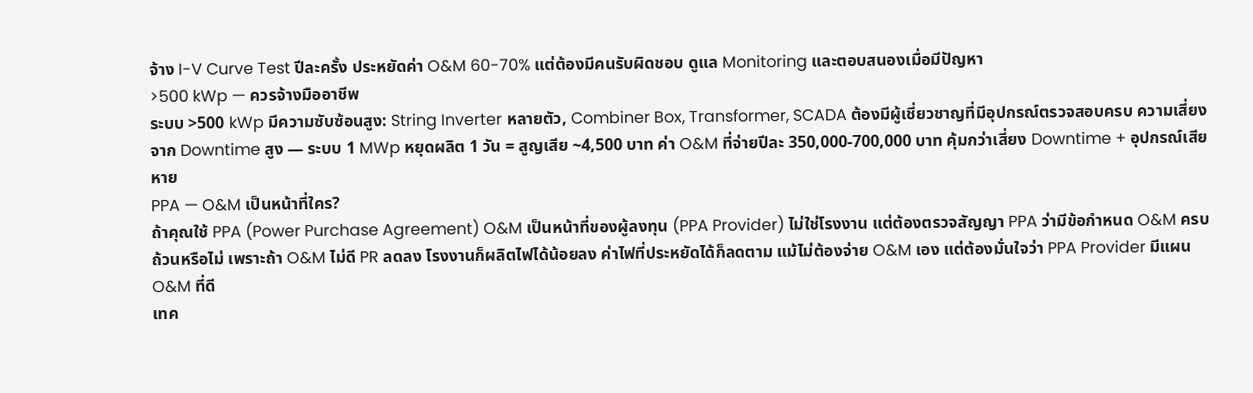จ้าง I-V Curve Test ปีละครั้ง ประหยัดค่า O&M 60-70% แต่ต้องมีคนรับผิดชอบ ดูแล Monitoring และตอบสนองเมื่อมีปัญหา
>500 kWp — ควรจ้างมืออาชีพ
ระบบ >500 kWp มีความซับซ้อนสูง: String Inverter หลายตัว, Combiner Box, Transformer, SCADA ต้องมีผู้เชี่ยวชาญที่มีอุปกรณ์ตรวจสอบครบ ความเสี่ยงจาก Downtime สูง — ระบบ 1 MWp หยุดผลิต 1 วัน = สูญเสีย ~4,500 บาท ค่า O&M ที่จ่ายปีละ 350,000-700,000 บาท คุ้มกว่าเสี่ยง Downtime + อุปกรณ์เสียหาย
PPA — O&M เป็นหน้าที่ใคร?
ถ้าคุณใช้ PPA (Power Purchase Agreement) O&M เป็นหน้าที่ของผู้ลงทุน (PPA Provider) ไม่ใช่โรงงาน แต่ต้องตรวจสัญญา PPA ว่ามีข้อกำหนด O&M ครบถ้วนหรือไม่ เพราะถ้า O&M ไม่ดี PR ลดลง โรงงานก็ผลิตไฟได้น้อยลง ค่าไฟที่ประหยัดได้ก็ลดตาม แม้ไม่ต้องจ่าย O&M เอง แต่ต้องมั่นใจว่า PPA Provider มีแผน O&M ที่ดี
เทค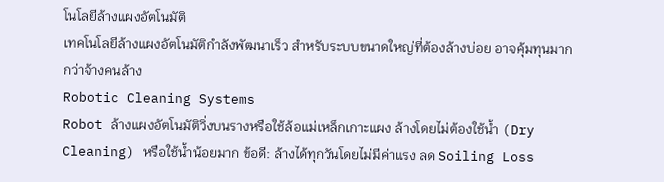โนโลยีล้างแผงอัตโนมัติ
เทคโนโลยีล้างแผงอัตโนมัติกำลังพัฒนาเร็ว สำหรับระบบขนาดใหญ่ที่ต้องล้างบ่อย อาจคุ้มทุนมากกว่าจ้างคนล้าง
Robotic Cleaning Systems
Robot ล้างแผงอัตโนมัติวิ่งบนรางหรือใช้ล้อแม่เหล็กเกาะแผง ล้างโดยไม่ต้องใช้น้ำ (Dry Cleaning) หรือใช้น้ำน้อยมาก ข้อดี: ล้างได้ทุกวันโดยไม่มีค่าแรง ลด Soiling Loss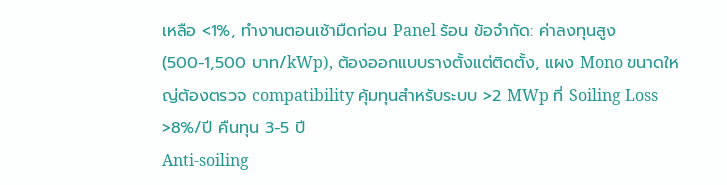เหลือ <1%, ทำงานตอนเช้ามืดก่อน Panel ร้อน ข้อจำกัด: ค่าลงทุนสูง (500-1,500 บาท/kWp), ต้องออกแบบรางตั้งแต่ติดตั้ง, แผง Mono ขนาดใหญ่ต้องตรวจ compatibility คุ้มทุนสำหรับระบบ >2 MWp ที่ Soiling Loss >8%/ปี คืนทุน 3-5 ปี
Anti-soiling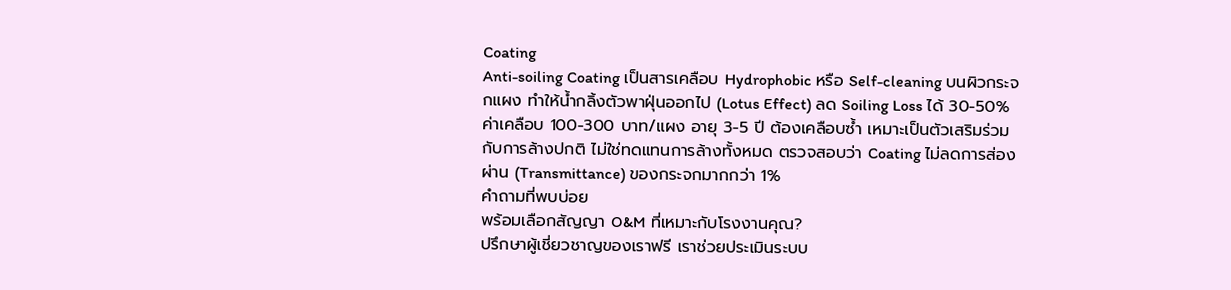Coating
Anti-soiling Coating เป็นสารเคลือบ Hydrophobic หรือ Self-cleaning บนผิวกระจกแผง ทำให้น้ำกลิ้งตัวพาฝุ่นออกไป (Lotus Effect) ลด Soiling Loss ได้ 30-50% ค่าเคลือบ 100-300 บาท/แผง อายุ 3-5 ปี ต้องเคลือบซ้ำ เหมาะเป็นตัวเสริมร่วมกับการล้างปกติ ไม่ใช่ทดแทนการล้างทั้งหมด ตรวจสอบว่า Coating ไม่ลดการส่องผ่าน (Transmittance) ของกระจกมากกว่า 1%
คำถามที่พบบ่อย
พร้อมเลือกสัญญา O&M ที่เหมาะกับโรงงานคุณ?
ปรึกษาผู้เชี่ยวชาญของเราฟรี เราช่วยประเมินระบบ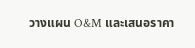วางแผน O&M และเสนอราคา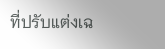ที่ปรับแต่งเฉ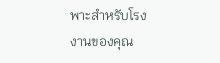พาะสำหรับโรงงานของคุณ